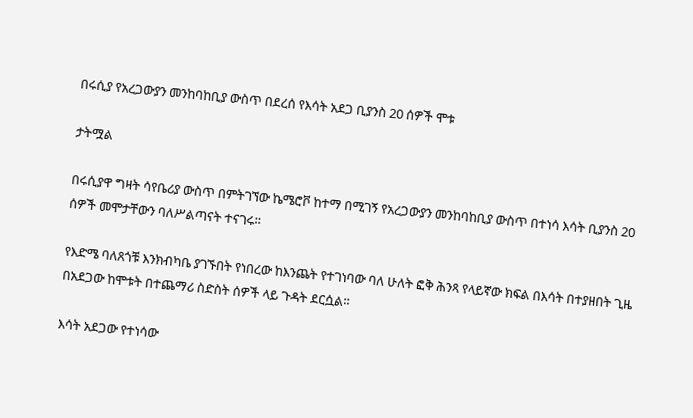በሩሲያ የአረጋውያን መንከባከቢያ ውስጥ በደረሰ የእሳት አደጋ ቢያንስ 20 ሰዎች ሞቱ

ታትሟል

በሩሲያዋ ግዛት ሳየቤሪያ ውስጥ በምትገኘው ኬሜሮቮ ከተማ በሚገኝ የአረጋውያን መንከባከቢያ ውስጥ በተነሳ እሳት ቢያንስ 20 ሰዎች መሞታቸውን ባለሥልጣናት ተናገሩ።

የእድሜ ባለጸጎቹ እንክብካቤ ያገኙበት የነበረው ከእንጨት የተገነባው ባለ ሁለት ፎቅ ሕንጻ የላይኛው ክፍል በእሳት በተያዘበት ጊዜ በአደጋው ከሞቱት በተጨማሪ ስድስት ሰዎች ላይ ጉዳት ደርሷል።

እሳት አደጋው የተነሳው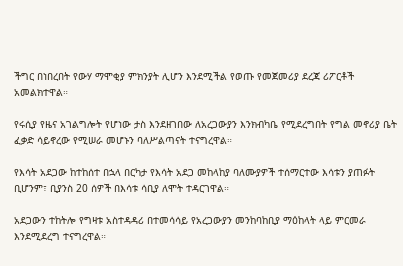ችግር በነበረበት የውሃ ማሞቂያ ምክንያት ሊሆን እንደሚችል የወጡ የመጀመሪያ ደረጃ ሪፖርቶች አመልክተዋል።

የሩሲያ የዜና አገልግሎት የሆነው ታስ እንደዘገበው ለአረጋውያን እንክብካቤ የሚደረግበት የግል መኖሪያ ቤት ፈቃድ ሳይኖረው የሚሠራ መሆኑን ባለሥልጣናት ተናግረዋል።

የእሳት አደጋው ከተከሰተ በኋላ በርካታ የእሳት አደጋ መከላከያ ባለሙያዎች ተሰማርተው እሳቱን ያጠፉት ቢሆንም፣ ቢያንስ 20 ሰዎች በእሳቱ ሳቢያ ለሞት ተዳርገዋል።

አደጋውን ተከትሎ የግዛቱ አስተዳዳሪ በተመሳሳይ የአረጋውያን መንከባከቢያ ማዕከላት ላይ ምርመራ እንደሚደረግ ተናግረዋል።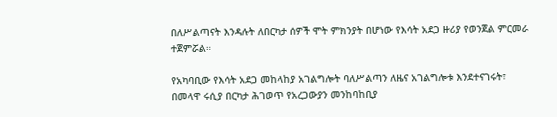በለሥልጣናት እንዳሉት ለበርካታ ሰዎች ሞት ምክንያት በሆነው የእሳት አደጋ ዙሪያ የወንጀል ምርመራ ተጀምሯል።

የአካባቢው የእሳት አደጋ መከላከያ አገልግሎት ባለሥልጣን ለዜና አገልግሎቱ እንደተናገሩት፣ በመላዋ ሩሲያ በርካታ ሕገወጥ የአረጋውያን መንከባከቢያ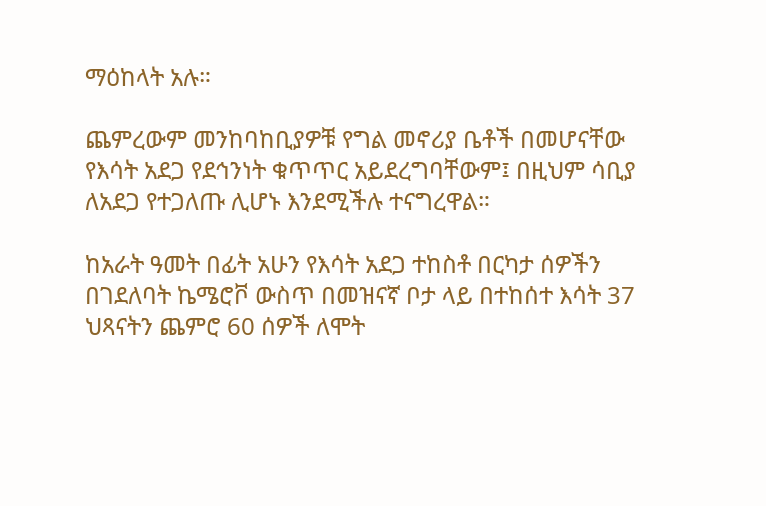ማዕከላት አሉ።

ጨምረውም መንከባከቢያዎቹ የግል መኖሪያ ቤቶች በመሆናቸው የእሳት አደጋ የደኅንነት ቁጥጥር አይደረግባቸውም፤ በዚህም ሳቢያ ለአደጋ የተጋለጡ ሊሆኑ እንደሚችሉ ተናግረዋል።

ከአራት ዓመት በፊት አሁን የእሳት አደጋ ተከስቶ በርካታ ሰዎችን በገደለባት ኬሜሮቮ ውስጥ በመዝናኛ ቦታ ላይ በተከሰተ እሳት 37 ህጻናትን ጨምሮ 60 ሰዎች ለሞት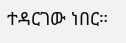ተዳርገው ነበር።